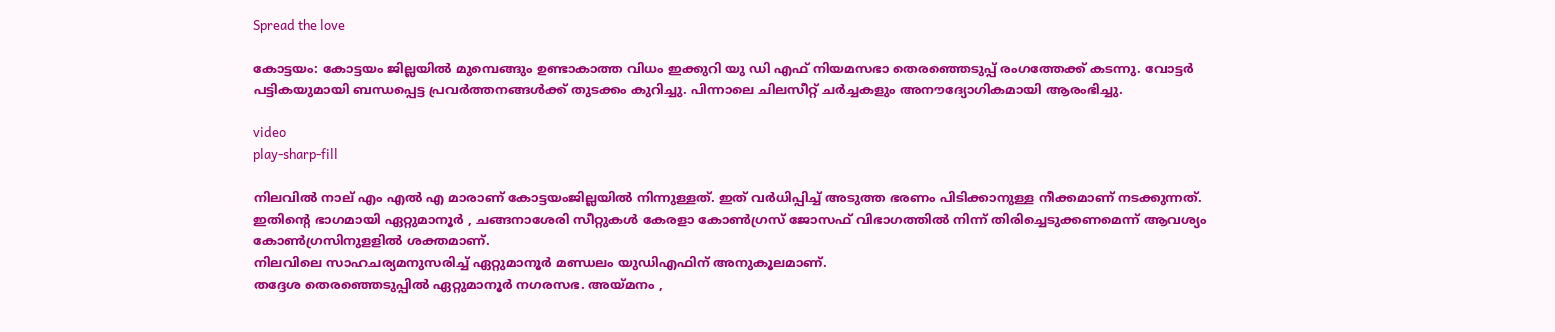Spread the love

കോട്ടയം: കോട്ടയം ജില്ലയിൽ മുമ്പെങ്ങും ഉണ്ടാകാത്ത വിധം ഇക്കുറി യു ഡി എഫ് നിയമസഭാ തെരഞ്ഞെടുപ്പ് രംഗത്തേക്ക് കടന്നു. വോട്ടർ പട്ടികയുമായി ബന്ധപ്പെട്ട പ്രവർത്തനങ്ങൾക്ക് തുടക്കം കുറിച്ചു. പിന്നാലെ ചിലസീറ്റ് ചർച്ചകളും അനൗദ്യോഗികമായി ആരംഭിച്ചു.

video
play-sharp-fill

നിലവിൽ നാല് എം എൽ എ മാരാണ് കോട്ടയംജില്ലയിൽ നിന്നുള്ളത്. ഇത് വർധിപ്പിച്ച് അടുത്ത ഭരണം പിടിക്കാനുള്ള നീക്കമാണ് നടക്കുന്നത്. ഇതിന്റെ ഭാഗമായി ഏറ്റുമാനൂർ , ചങ്ങനാശേരി സീറ്റുകൾ കേരളാ കോൺഗ്രസ് ജോസഫ് വിഭാഗത്തിൽ നിന്ന് തിരിച്ചെടുക്കണമെന്ന് ആവശ്യം കോൺഗ്രസിനുളളിൽ ശക്തമാണ്.
നിലവിലെ സാഹചര്യമനുസരിച്ച് ഏറ്റുമാനൂർ മണ്ഡലം യുഡിഎഫിന് അനുകൂലമാണ്.
തദ്ദേശ തെരഞ്ഞെടുപ്പിൽ ഏറ്റുമാനൂർ നഗരസഭ. അയ്മനം ,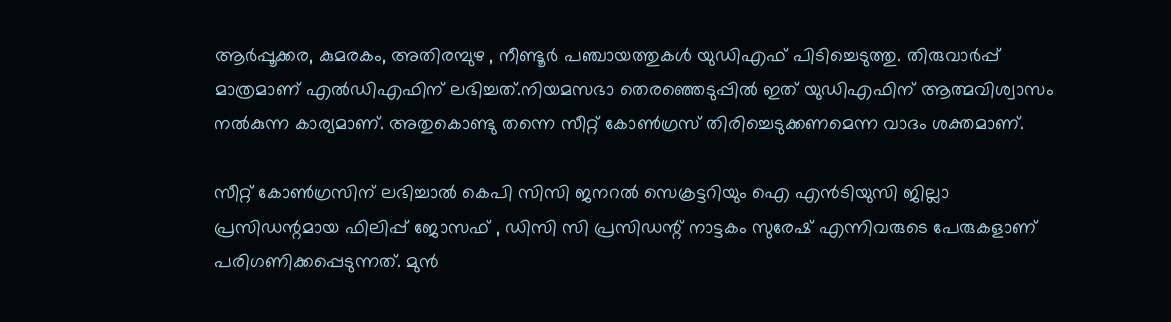ആർപ്പൂക്കര, കുമരകം, അതിരമ്പുഴ , നീണ്ടൂർ പഞ്ചായത്തുകൾ യുഡിഎഫ് പിടിച്ചെടുത്തു. തിരുവാർപ്പ് മാത്രമാണ് എൽഡിഎഫിന് ലഭിച്ചത്.നിയമസഭാ തെരഞ്ഞെടുപ്പിൽ ഇത് യുഡിഎഫിന് ആത്മവിശ്വാസം നൽകുന്ന കാര്യമാണ്. അതുകൊണ്ടു തന്നെ സീറ്റ് കോൺഗ്രസ് തിരിച്ചെടുക്കണമെന്ന വാദം ശക്തമാണ്.

സീറ്റ് കോൺഗ്രസിന് ലഭിച്ചാൽ കെപി സിസി ജനറൽ സെക്രട്ടറിയും ഐ എൻടിയുസി ജില്ലാ പ്രസിഡന്റമായ ഫിലിപ്പ് ജോസഫ് , ഡിസി സി പ്രസിഡന്റ് നാട്ടകം സുരേഷ് എന്നിവരുടെ പേരുകളാണ് പരിഗണിക്കപ്പെടുന്നത്. മുൻ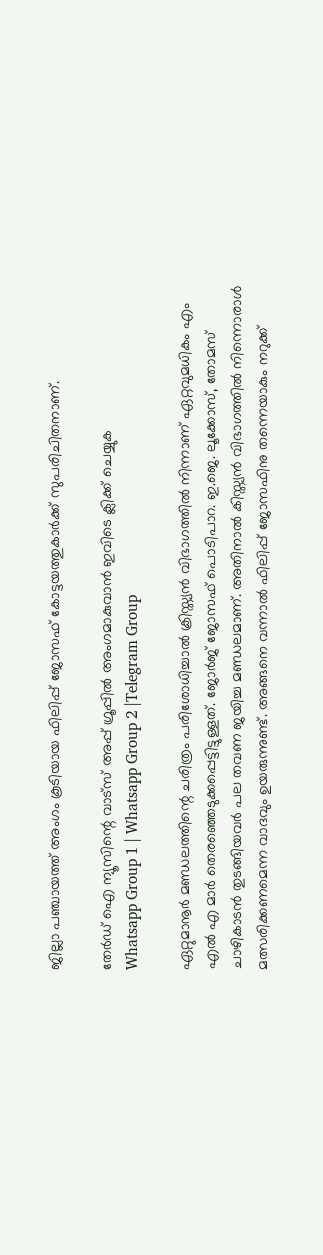ജില്ലാ പഞ്ചായത്ത് അംഗം കൂടിയായ ഫിലിപ്പ് ജോസഫ് കോട്ടയത്തുകാർക്ക് സുപരിചിതനാണ്.

തേർഡ് ഐ ന്യൂസിന്റെ വാട്സ് അപ്പ് ഗ്രൂപ്പിൽ അംഗമാകുവാൻ ഇവിടെ ക്ലിക്ക് ചെയ്യുക
Whatsapp Group 1 | Whatsapp Group 2 |Telegram Group

ഏറ്റുമാനൂർ മണ്ഡലത്തിന്റെ ചരിത്രം പരിശോധിച്ചാൽ ക്രിസ്ത്യൻ വിഭാഗത്തിൽ നിന്നാണ് ഏറ്റവുമധികം എം എൽ എ മാർ തെരഞ്ഞെടുക്കപ്പെട്ടിട്ടുള്ളത്. ജോർജ് ജോസഫ് പൊടിപാറ. ഇ.ജെ. ലൂക്കോസ്, തോമസ് ചാഴികാടൻ തുടങ്ങിയവർ പല തവണ ജയിച്ച മണ്ഡലമാണ്. അതിനാൽ കിസ്ത്യൻ വിഭാഗത്തിൽ നിന്നൊരാൾ മത്സരിക്കണമെന്ന വാദവും ഉയരുന്നുണ്ട്. അങ്ങനെ വന്നാൽ ഫിലിപ്പ് ജോസഫിനു തന്നെയാകും നറുക്ക്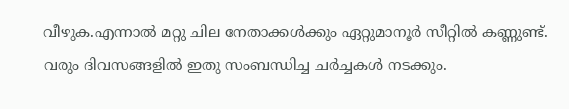വീഴുക.എന്നാൽ മറ്റു ചില നേതാക്കൾക്കും ഏറ്റുമാനൂർ സീറ്റിൽ കണ്ണുണ്ട്. വരും ദിവസങ്ങളിൽ ഇതു സംബന്ധിച്ച ചർച്ചകൾ നടക്കും.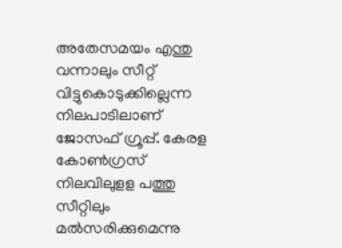അതേസമയം എന്തു വന്നാലും സീറ്റ് വിട്ടുകൊടുക്കില്ലെന്ന നിലപാടിലാണ് ജോസഫ് ഗ്രൂപ്പ്. കേരള കോണ്‍ഗ്രസ് നിലവിലുളള പത്തു സീറ്റിലും മല്‍സരിക്കുമെന്നു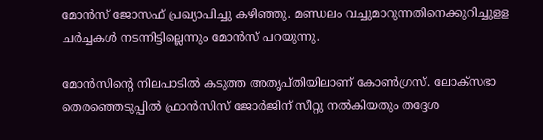മോൻസ് ജോസഫ് പ്രഖ്യാപിച്ചു കഴിഞ്ഞു. മണ്ഡലം വച്ചുമാറുന്നതിനെക്കുറിച്ചുളള ചര്‍ച്ചകള്‍ നടന്നിട്ടില്ലെന്നും മോൻസ് പറയുന്നു.

മോൻസിൻ്റെ നിലപാടില്‍ കടുത്ത അതൃപ്തിയിലാണ് കോണ്‍ഗ്രസ്. ലോക്‌സഭാ തെരഞ്ഞെടുപ്പില്‍ ഫ്രാന്‍സിസ് ജോര്‍ജിന് സീറ്റു നല്‍കിയതും തദ്ദേശ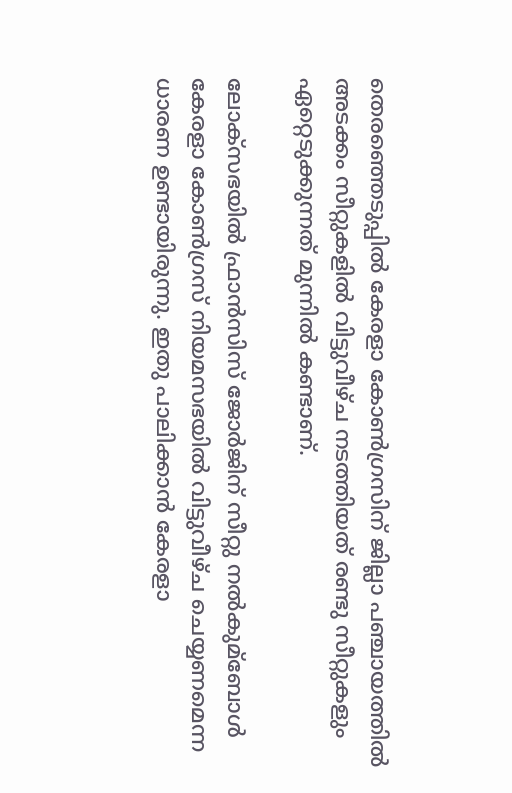തെരഞ്ഞെടുപ്പില്‍ കേരളാ കോണ്‍ഗ്രസിന് ജില്ലാ പഞ്ചായത്തില്‍ അടക്കം സീറ്റുകളില്‍ വിട്ടുവീഴ്ച നടത്തിയത് രണ്ടു സീറ്റുകളും ഏറ്റെടുക്കുന്നത് മുന്നില്‍ കണ്ടാണ്.

ലോക്സഭയില്‍ ഫ്രാന്‍സിസ് ജോര്‍ജിന് സീറ്റു നല്‍കുമ്ബോള്‍ കേരളാ കോണ്‍ഗ്രസ് നിയമസഭയില്‍ വിട്ടുവീഴ്ച ചെയ്യണമെന്ന ധാരണ ഉണ്ടായിരുന്നു. ഇതു പാലിക്കാന്‍ കേരളാ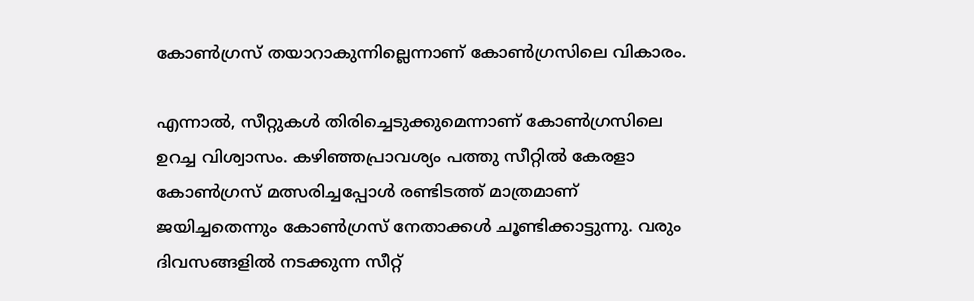കോണ്‍ഗ്രസ് തയാറാകുന്നില്ലെന്നാണ് കോണ്‍ഗ്രസിലെ വികാരം.

എന്നാല്‍, സീറ്റുകള്‍ തിരിച്ചെടുക്കുമെന്നാണ് കോണ്‍ഗ്രസിലെ ഉറച്ച വിശ്വാസം. കഴിഞ്ഞപ്രാവശ്യം പത്തു സീറ്റില്‍ കേരളാ കോണ്‍ഗ്രസ് മത്സരിച്ചപ്പോള്‍ രണ്ടിടത്ത് മാത്രമാണ് ജയിച്ചതെന്നും കോണ്‍ഗ്രസ് നേതാക്കള്‍ ചൂണ്ടിക്കാട്ടുന്നു. വരും ദിവസങ്ങളില്‍ നടക്കുന്ന സീറ്റ്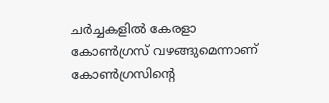ചർച്ചകളില്‍ കേരളാ കോണ്‍ഗ്രസ് വഴങ്ങുമെന്നാണ് കോണ്‍ഗ്രസിൻ്റെ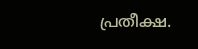പ്രതീക്ഷ.